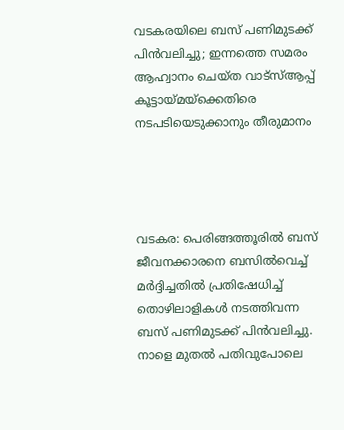വടകരയിലെ ബസ് പണിമുടക്ക് പിൻവലിച്ചു; ഇന്നത്തെ സമരം ആഹ്വാനം ചെയ്ത‌ വാട്‌സ്ആപ്പ് കൂട്ടായ്മയ്ക്കെതിരെ നടപടിയെടുക്കാനും തീരുമാനം




വടകര: പെരിങ്ങത്തൂരിൽ ബസ് ജീവനക്കാരനെ ബസിൽവെച്ച് മർദ്ദിച്ചതിൽ പ്രതിഷേധിച്ച് തൊഴിലാളികൾ നടത്തിവന്ന ബസ് പണിമുടക്ക് പിൻവലിച്ചു. നാളെ മുതൽ പതിവുപോലെ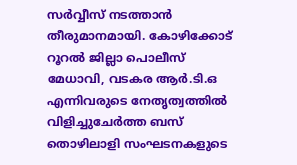സർവ്വീസ് നടത്താൻ തീരുമാനമായി. കോഴിക്കോട് റൂറൽ ജില്ലാ പൊലീസ് മേധാവി, വടകര ആർ.ടി.ഒ എന്നിവരുടെ നേതൃത്വത്തിൽ വിളിച്ചുചേർത്ത ബസ് തൊഴിലാളി സംഘടനകളുടെ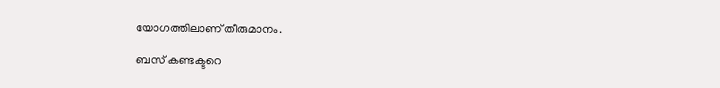യോഗത്തിലാണ് തീരുമാനം.

ബസ് കണ്ടക്ടറെ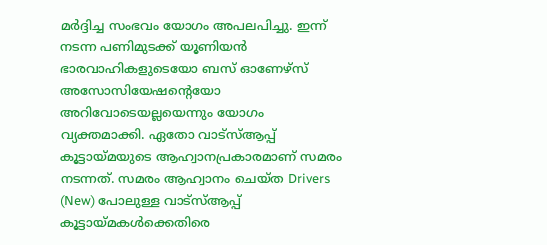മർദ്ദിച്ച സംഭവം യോഗം അപലപിച്ചു. ഇന്ന് നടന്ന പണിമുടക്ക് യൂണിയൻ ഭാരവാഹികളുടെയോ ബസ് ഓണേഴ്‌സ് അസോസിയേഷന്റെയോ അറിവോടെയല്ലയെന്നും യോഗം വ്യക്തമാക്കി. ഏതോ വാട്‌സ്‌ആപ്പ് കൂട്ടായ്‌മയുടെ ആഹ്വാനപ്രകാരമാണ് സമരം നടന്നത്. സമരം ആഹ്വാനം ചെയ്‌ത Drivers (New) പോലുള്ള വാട്സ്ആപ്പ് കൂട്ടായ്‌മകൾക്കെതിരെ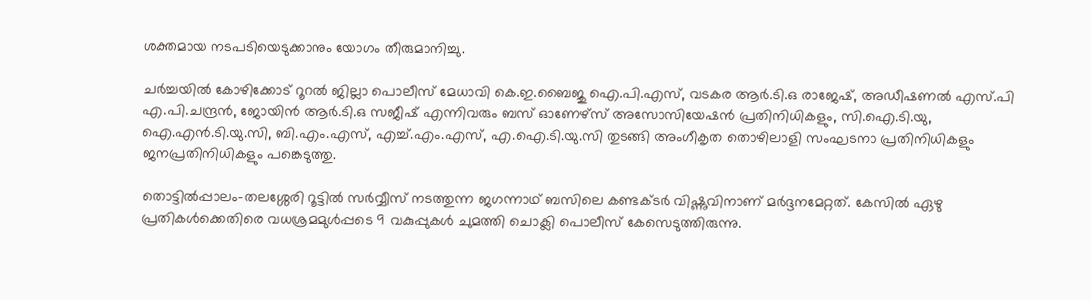ശക്തമായ നടപടിയെടുക്കാനും യോഗം തീരുമാനിച്ചു.

ചർച്ചയിൽ കോഴിക്കോട് റൂറൽ ജില്ലാ പൊലീസ് മേധാവി കെ.ഇ.ബൈജു ഐ.പി.എസ്, വടകര ആർ.ടി.ഒ രാജേഷ്, അഡീഷണൽ എസ്.പി എ.പി.ചന്ദ്രൻ, ജോയിൻ ആർ.ടി.ഒ സജീഷ് എന്നിവരും ബസ് ഓണേഴ്‌സ് അസോസിയേഷൻ പ്രതിനിധികളും, സി.ഐ.ടി.യു, ഐ.എൻ.ടി.യു.സി, ബി.എം.എസ്, എച്ച്.എം.എസ്, എ.ഐ.ടി.യു.സി തുടങ്ങി അംഗീകൃത തൊഴിലാളി സംഘടനാ പ്രതിനിധികളും ജനപ്രതിനിധികളും പങ്കെടുത്തു.

തൊട്ടിൽപ്പാലം-തലശ്ശേരി റൂട്ടിൽ സർവ്വീസ് നടത്തുന്ന ജഗന്നാഥ് ബസിലെ കണ്ടക്ടർ വിഷ്ണു‌വിനാണ് മർദ്ദനമേറ്റത്. കേസിൽ ഏഴു പ്രതികൾക്കെതിരെ വധശ്രമമുൾപ്പടെ 9 വകുപ്പുകൾ ചുമത്തി ചൊക്ലി പൊലീസ് കേസെടുത്തിരുന്നു.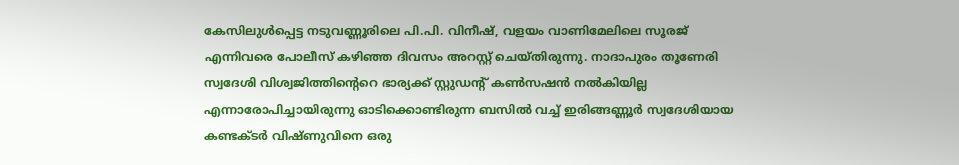കേസിലുൾപ്പെട്ട നടുവണ്ണൂരിലെ പി.പി. വിനീഷ്, വളയം വാണിമേലിലെ സൂരജ് എന്നിവരെ പോലീസ് കഴിഞ്ഞ ദിവസം അറസ്റ്റ് ചെയ്‌തിരുന്നു. നാദാപുരം തൂണേരി സ്വദേശി വിശ്വജിത്തിന്റെറെ ഭാര്യക്ക് സ്റ്റുഡന്റ് കൺസഷൻ നൽകിയില്ല എന്നാരോപിച്ചായിരുന്നു ഓടിക്കൊണ്ടിരുന്ന ബസിൽ വച്ച് ഇരിങ്ങണ്ണൂർ സ്വദേശിയായ കണ്ടക്ടർ വിഷ്‌ണുവിനെ ഒരു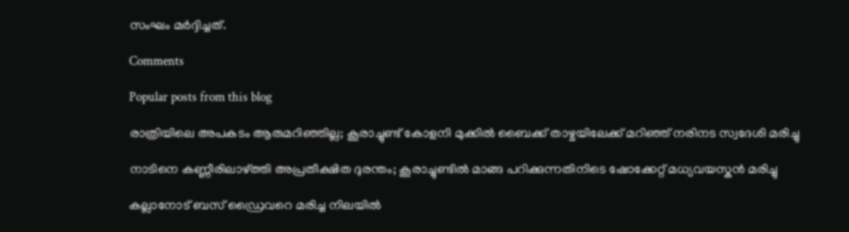സംഘം മർദ്ദിച്ചത്.

Comments

Popular posts from this blog

രാത്രിയിലെ അപകടം ആരുമറിഞ്ഞില്ല; കൂരാച്ചുണ്ട് കോളനി മുക്കിൽ ബൈക്ക് താഴ്ചയിലേക്ക് മറിഞ്ഞ് നരിനട സ്വദേശി മരിച്ചു

നാടിനെ കണ്ണീരിലാഴ്ത്തി അപ്രതീക്ഷിത ദുരന്തം; കൂരാച്ചുണ്ടിൽ മാങ്ങ പറിക്കുന്നതിനിടെ ഷോക്കേറ്റ് മധ്യവയസ്കൻ മരിച്ചു

കല്ലാനോട് ബസ് ഡ്രൈവറെ മരിച്ച നിലയിൽ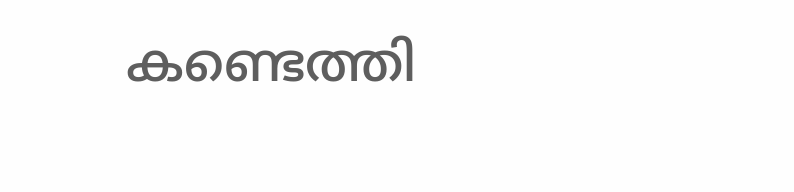കണ്ടെത്തി